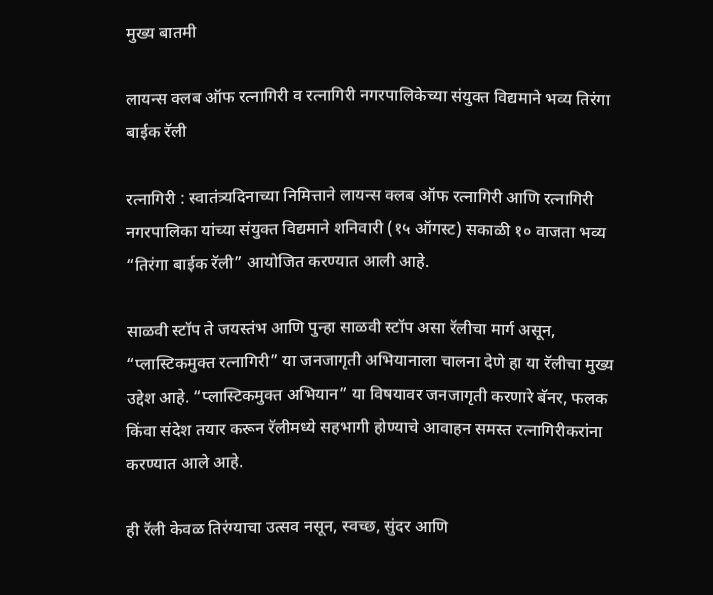मुख्य बातमी

लायन्स क्लब ऑफ रत्नागिरी व रत्नागिरी नगरपालिकेच्या संयुक्त विद्यमाने भव्य तिरंगा बाईक रॅली

रत्नागिरी : स्वातंत्र्यदिनाच्या निमित्ताने लायन्स क्लब ऑफ रत्नागिरी आणि रत्नागिरी नगरपालिका यांच्या संयुक्त विद्यमाने शनिवारी (१५ ऑगस्ट) सकाळी १० वाजता भव्य “तिरंगा बाईक रॅली” आयोजित करण्यात आली आहे.

साळवी स्टॉप ते जयस्तंभ आणि पुन्हा साळवी स्टॉप असा रॅलीचा मार्ग असून, “प्लास्टिकमुक्त रत्नागिरी” या जनजागृती अभियानाला चालना देणे हा या रॅलीचा मुख्य उद्देश आहे. “प्लास्टिकमुक्त अभियान” या विषयावर जनजागृती करणारे बॅनर, फलक किंवा संदेश तयार करून रॅलीमध्ये सहभागी होण्याचे आवाहन समस्त रत्नागिरीकरांना करण्यात आले आहे.

ही रॅली केवळ तिरंग्याचा उत्सव नसून, स्वच्छ, सुंदर आणि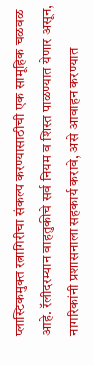प्लास्टिकमुक्त रत्नागिरीचा संकल्प करण्यासाठीची एक सामूहिक चळवळ आहे. रॅलीदरम्यान वाहतुकीचे सर्व नियम व शिस्त पाळण्यात येणार असून, नागरिकांनी प्रशासनाला सहकार्य करावे, असे आवाहन करण्यात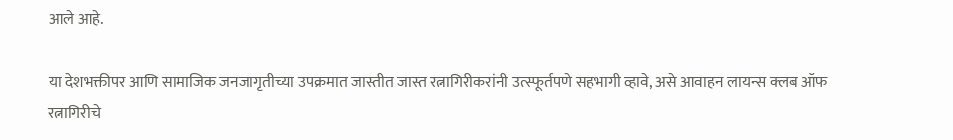आले आहे.

या देशभक्तीपर आणि सामाजिक जनजागृतीच्या उपक्रमात जास्तीत जास्त रत्नागिरीकरांनी उत्स्फूर्तपणे सहभागी व्हावे, असे आवाहन लायन्स क्लब ऑफ रत्नागिरीचे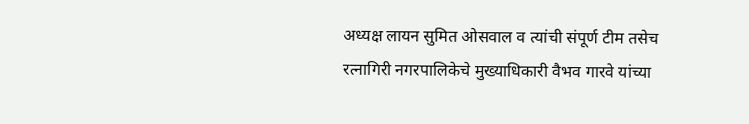अध्यक्ष लायन सुमित ओसवाल व त्यांची संपूर्ण टीम तसेच रत्नागिरी नगरपालिकेचे मुख्याधिकारी वैभव गारवे यांच्या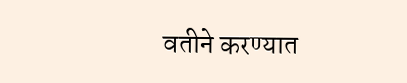वतीने करण्यात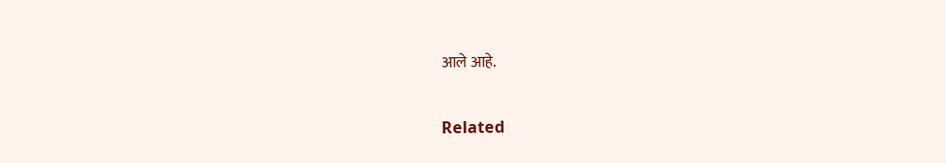आले आहे.

Related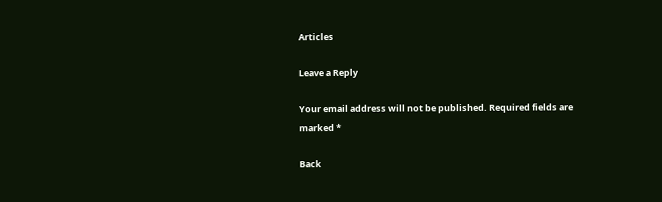Articles

Leave a Reply

Your email address will not be published. Required fields are marked *

Back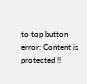to top button
error: Content is protected !!